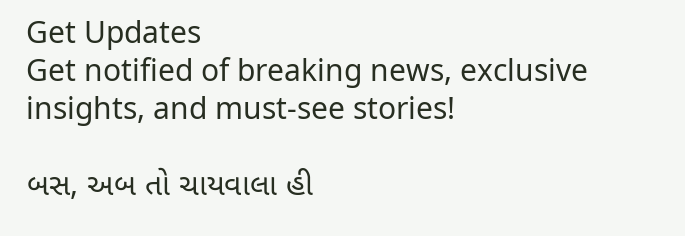Get Updates
Get notified of breaking news, exclusive insights, and must-see stories!

બસ, અબ તો ચાયવાલા હી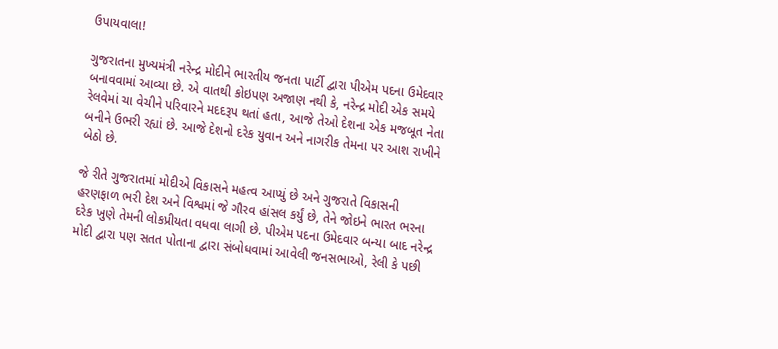ઉપાયવાલા!

ગુજરાતના મુખ્યમંત્રી નરેન્દ્ર મોદીને ભારતીય જનતા પાર્ટી દ્વારા પીએમ પદના ઉમેદવાર બનાવવામાં આવ્યા છે. એ વાતથી કોઇપણ અજાણ નથી કે, નરેન્દ્ર મોદી એક સમયે રેલવેમાં ચા વેચીને પરિવારને મદદરૂપ થતાં હતા, આજે તેઓ દેશના એક મજબૂત નેતા બનીને ઉભરી રહ્યાં છે. આજે દેશનો દરેક યુવાન અને નાગરીક તેમના પર આશ રાખીને બેઠો છે.

જે રીતે ગુજરાતમાં મોદીએ વિકાસને મહત્વ આપ્યું છે અને ગુજરાતે વિકાસની હરણફાળ ભરી દેશ અને વિશ્વમાં જે ગૌરવ હાંસલ કર્યું છે, તેને જોઇને ભારત ભરના દરેક ખુણે તેમની લોકપ્રીયતા વધવા લાગી છે. પીએમ પદના ઉમેદવાર બન્યા બાદ નરેન્દ્ર મોદી દ્વારા પણ સતત પોતાના દ્વારા સંબોધવામાં આવેલી જનસભાઓ, રેલી કે પછી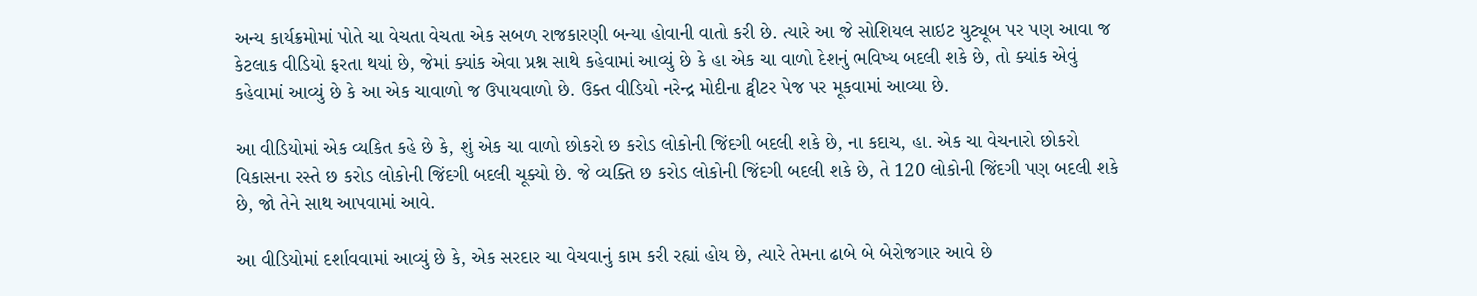અન્ય કાર્યક્રમોમાં પોતે ચા વેચતા વેચતા એક સબળ રાજકારણી બન્યા હોવાની વાતો કરી છે. ત્યારે આ જે સોશિયલ સાઇટ યુટ્યૂબ પર પણ આવા જ કેટલાક વીડિયો ફરતા થયાં છે, જેમાં ક્યાંક એવા પ્રશ્ન સાથે કહેવામાં આવ્યું છે કે હા એક ચા વાળો દેશનું ભવિષ્ય બદલી શકે છે, તો ક્યાંક એવું કહેવામાં આવ્યું છે કે આ એક ચાવાળો જ ઉપાયવાળો છે. ઉક્ત વીડિયો નરેન્દ્ર મોદીના ટ્વીટર પેજ પર મૂકવામાં આવ્યા છે.

આ વીડિયોમાં એક વ્યકિત કહે છે કે, શું એક ચા વાળો છોકરો છ કરોડ લોકોની જિંદગી બદલી શકે છે, ના કદાચ, હા. એક ચા વેચનારો છોકરો વિકાસના રસ્તે છ કરોડ લોકોની જિંદગી બદલી ચૂક્યો છે. જે વ્યક્તિ છ કરોડ લોકોની જિંદગી બદલી શકે છે, તે 120 લોકોની જિંદગી પણ બદલી શકે છે, જો તેને સાથ આપવામાં આવે.

આ વીડિયોમાં દર્શાવવામાં આવ્યું છે કે, એક સરદાર ચા વેચવાનું કામ કરી રહ્યાં હોય છે, ત્યારે તેમના ઢાબે બે બેરોજગાર આવે છે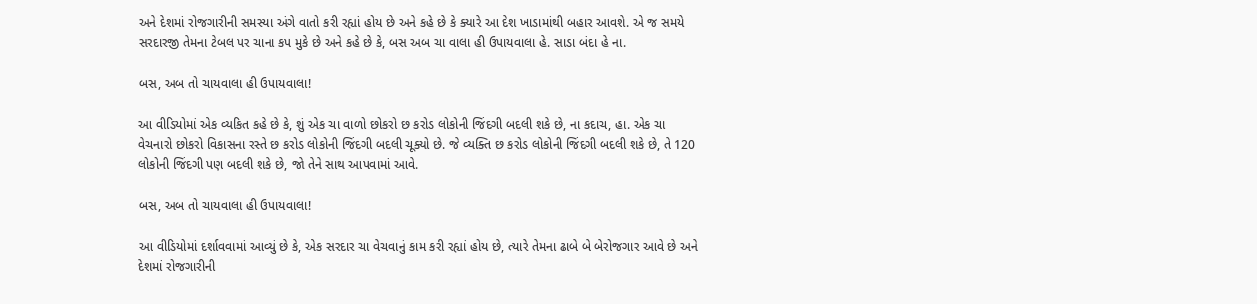અને દેશમાં રોજગારીની સમસ્યા અંગે વાતો કરી રહ્યાં હોય છે અને કહે છે કે ક્યારે આ દેશ ખાડામાંથી બહાર આવશે. એ જ સમયે સરદારજી તેમના ટેબલ પર ચાના કપ મુકે છે અને કહે છે કે, બસ અબ ચા વાલા હી ઉપાયવાલા હે. સાડા બંદા હે ના.

બસ, અબ તો ચાયવાલા હી ઉપાયવાલા!

આ વીડિયોમાં એક વ્યકિત કહે છે કે, શું એક ચા વાળો છોકરો છ કરોડ લોકોની જિંદગી બદલી શકે છે, ના કદાચ, હા. એક ચા વેચનારો છોકરો વિકાસના રસ્તે છ કરોડ લોકોની જિંદગી બદલી ચૂક્યો છે. જે વ્યક્તિ છ કરોડ લોકોની જિંદગી બદલી શકે છે, તે 120 લોકોની જિંદગી પણ બદલી શકે છે, જો તેને સાથ આપવામાં આવે.

બસ, અબ તો ચાયવાલા હી ઉપાયવાલા!

આ વીડિયોમાં દર્શાવવામાં આવ્યું છે કે, એક સરદાર ચા વેચવાનું કામ કરી રહ્યાં હોય છે, ત્યારે તેમના ઢાબે બે બેરોજગાર આવે છે અને દેશમાં રોજગારીની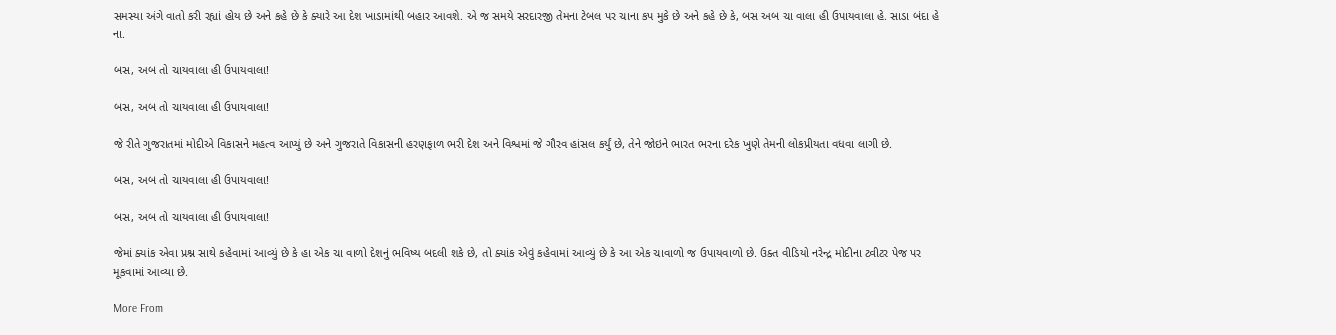સમસ્યા અંગે વાતો કરી રહ્યાં હોય છે અને કહે છે કે ક્યારે આ દેશ ખાડામાંથી બહાર આવશે. એ જ સમયે સરદારજી તેમના ટેબલ પર ચાના કપ મુકે છે અને કહે છે કે, બસ અબ ચા વાલા હી ઉપાયવાલા હે. સાડા બંદા હે ના.

બસ, અબ તો ચાયવાલા હી ઉપાયવાલા!

બસ, અબ તો ચાયવાલા હી ઉપાયવાલા!

જે રીતે ગુજરાતમાં મોદીએ વિકાસને મહત્વ આપ્યું છે અને ગુજરાતે વિકાસની હરણફાળ ભરી દેશ અને વિશ્વમાં જે ગૌરવ હાંસલ કર્યું છે, તેને જોઇને ભારત ભરના દરેક ખુણે તેમની લોકપ્રીયતા વધવા લાગી છે.

બસ, અબ તો ચાયવાલા હી ઉપાયવાલા!

બસ, અબ તો ચાયવાલા હી ઉપાયવાલા!

જેમાં ક્યાંક એવા પ્રશ્ન સાથે કહેવામાં આવ્યું છે કે હા એક ચા વાળો દેશનું ભવિષ્ય બદલી શકે છે, તો ક્યાંક એવું કહેવામાં આવ્યું છે કે આ એક ચાવાળો જ ઉપાયવાળો છે. ઉક્ત વીડિયો નરેન્દ્ર મોદીના ટ્વીટર પેજ પર મૂકવામાં આવ્યા છે.

More From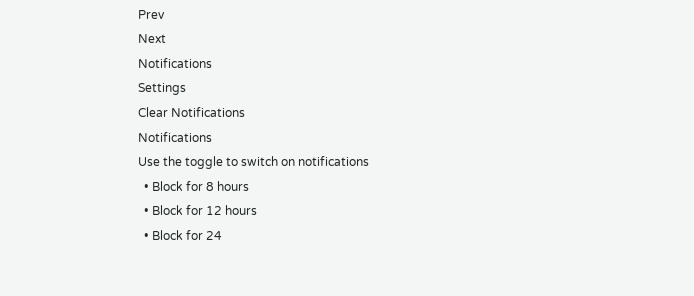Prev
Next
Notifications
Settings
Clear Notifications
Notifications
Use the toggle to switch on notifications
  • Block for 8 hours
  • Block for 12 hours
  • Block for 24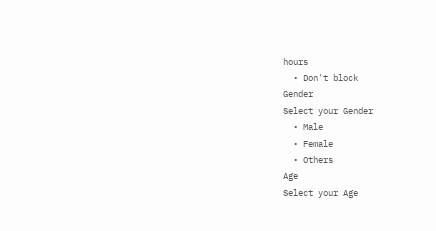hours
  • Don't block
Gender
Select your Gender
  • Male
  • Female
  • Others
Age
Select your Age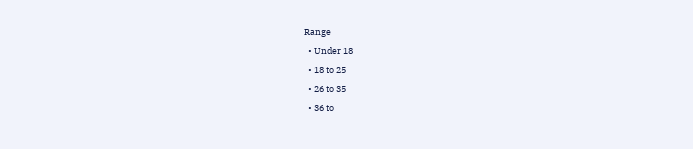Range
  • Under 18
  • 18 to 25
  • 26 to 35
  • 36 to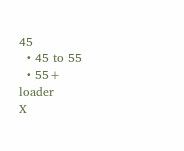45
  • 45 to 55
  • 55+
loader
X